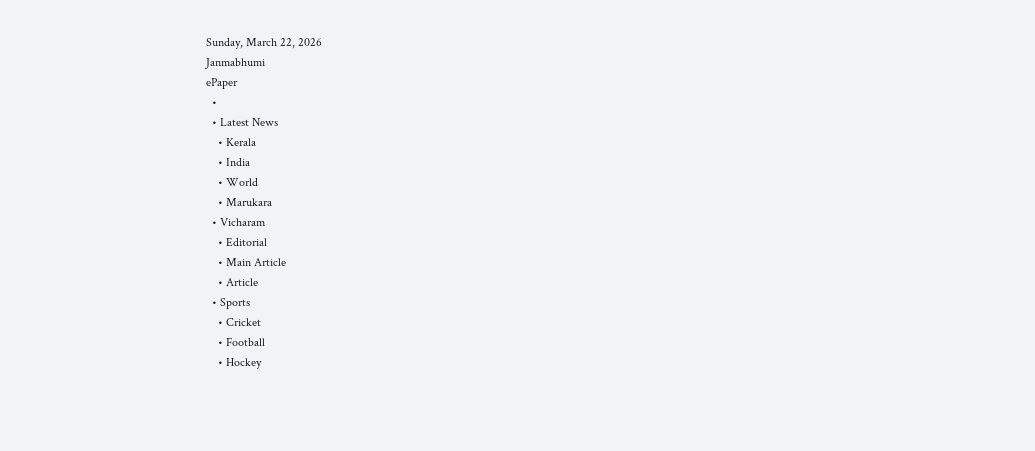Sunday, March 22, 2026
Janmabhumi
ePaper
  •
  • Latest News
    • Kerala
    • India
    • World
    • Marukara
  • Vicharam
    • Editorial
    • Main Article
    • Article
  • Sports
    • Cricket
    • Football
    • Hockey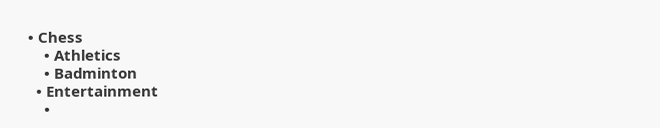• Chess
    • Athletics
    • Badminton
  • Entertainment
    •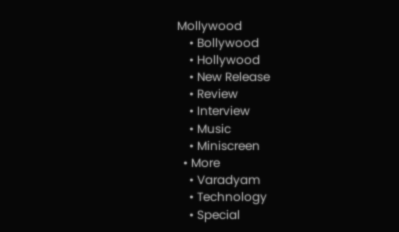Mollywood
    • Bollywood
    • Hollywood
    • New Release
    • Review
    • Interview
    • Music
    • Miniscreen
  • More
    • Varadyam
    • Technology
    • Special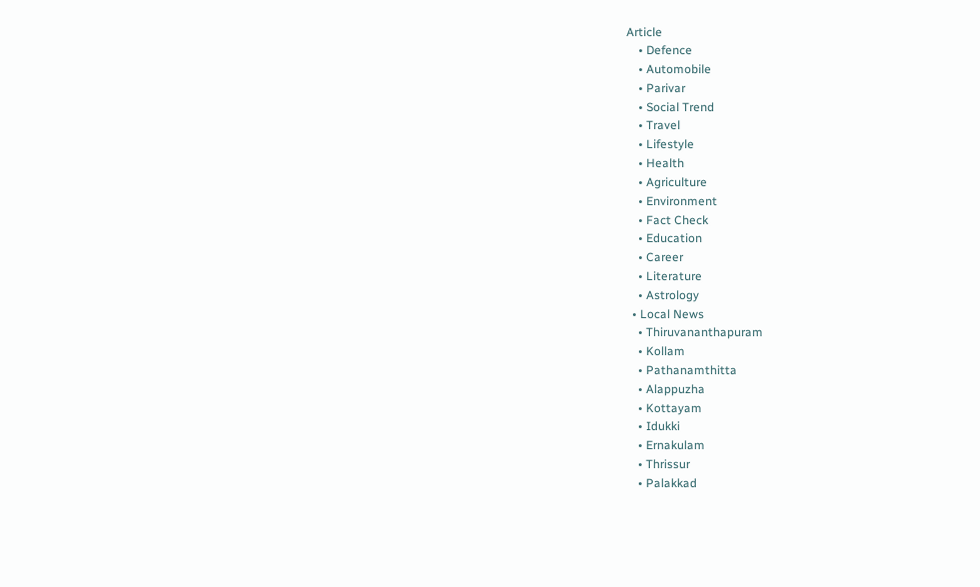Article
    • Defence
    • Automobile
    • Parivar
    • Social Trend
    • Travel
    • Lifestyle
    • Health
    • Agriculture
    • Environment
    • Fact Check
    • Education
    • Career
    • Literature
    • Astrology
  • Local News
    • Thiruvananthapuram
    • Kollam
    • Pathanamthitta
    • Alappuzha
    • Kottayam
    • Idukki
    • Ernakulam
    • Thrissur
    • Palakkad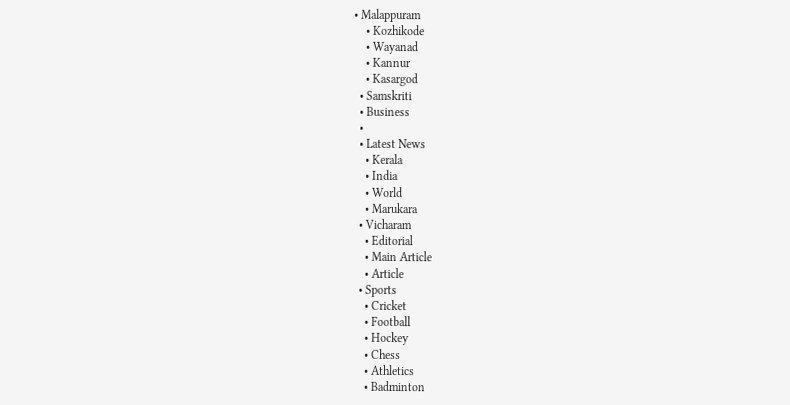• Malappuram
    • Kozhikode
    • Wayanad
    • Kannur
    • Kasargod
  • Samskriti
  • Business
  •
  • Latest News
    • Kerala
    • India
    • World
    • Marukara
  • Vicharam
    • Editorial
    • Main Article
    • Article
  • Sports
    • Cricket
    • Football
    • Hockey
    • Chess
    • Athletics
    • Badminton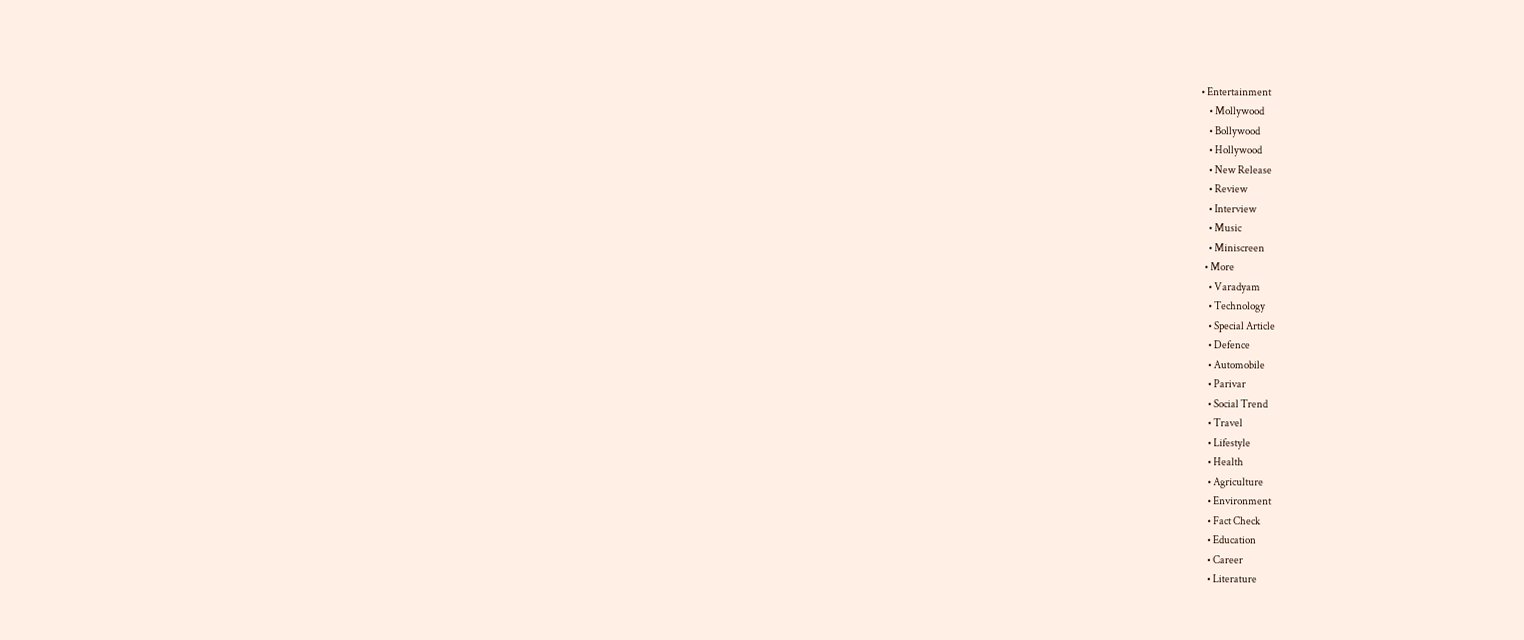• Entertainment
    • Mollywood
    • Bollywood
    • Hollywood
    • New Release
    • Review
    • Interview
    • Music
    • Miniscreen
  • More
    • Varadyam
    • Technology
    • Special Article
    • Defence
    • Automobile
    • Parivar
    • Social Trend
    • Travel
    • Lifestyle
    • Health
    • Agriculture
    • Environment
    • Fact Check
    • Education
    • Career
    • Literature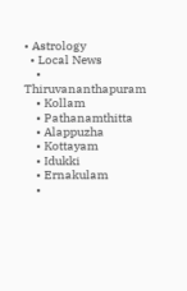• Astrology
  • Local News
    • Thiruvananthapuram
    • Kollam
    • Pathanamthitta
    • Alappuzha
    • Kottayam
    • Idukki
    • Ernakulam
    •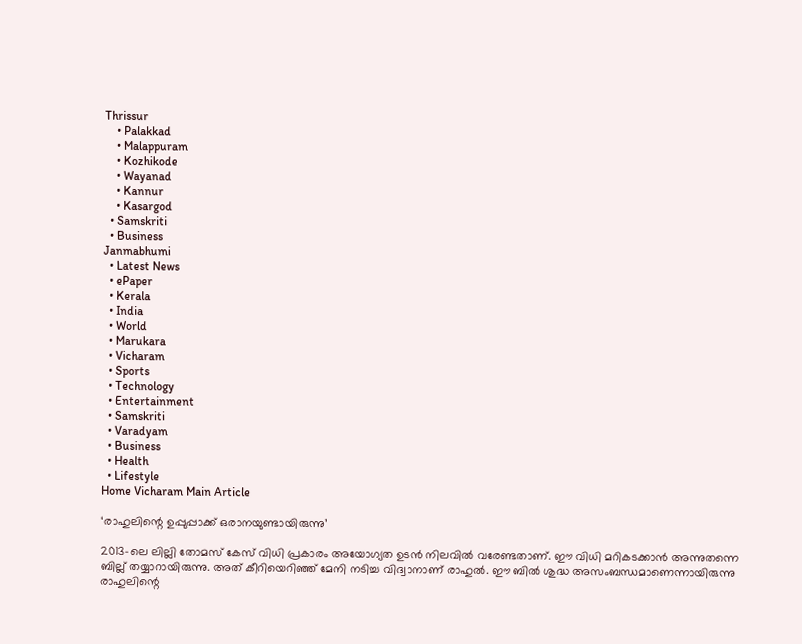Thrissur
    • Palakkad
    • Malappuram
    • Kozhikode
    • Wayanad
    • Kannur
    • Kasargod
  • Samskriti
  • Business
Janmabhumi
  • Latest News
  • ePaper
  • Kerala
  • India
  • World
  • Marukara
  • Vicharam
  • Sports
  • Technology
  • Entertainment
  • Samskriti
  • Varadyam
  • Business
  • Health
  • Lifestyle
Home Vicharam Main Article

‘രാഹുലിന്റെ ഉപ്പുപ്പാക്ക് ഒരാനയുണ്ടായിരുന്നു’

2013-ലെ ലില്ലി തോമസ് കേസ് വിധി പ്രകാരം അയോഗ്യത ഉടന്‍ നിലവില്‍ വരേണ്ടതാണ്. ഈ വിധി മറികടക്കാന്‍ അന്നുതന്നെ ബില്ല് തയ്യാറായിരുന്നു. അത് കീറിയെറിഞ്ഞ് മേനി നടിച്ച വിദ്വാനാണ് രാഹുല്‍. ഈ ബില്‍ ശുദ്ധ അസംബന്ധമാണെന്നായിരുന്നു രാഹുലിന്റെ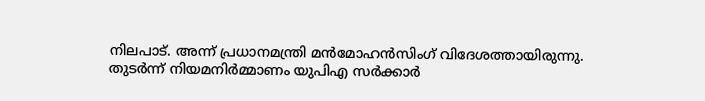നിലപാട്. അന്ന് പ്രധാനമന്ത്രി മന്‍മോഹന്‍സിംഗ് വിദേശത്തായിരുന്നു. തുടര്‍ന്ന് നിയമനിര്‍മ്മാണം യുപിഎ സര്‍ക്കാര്‍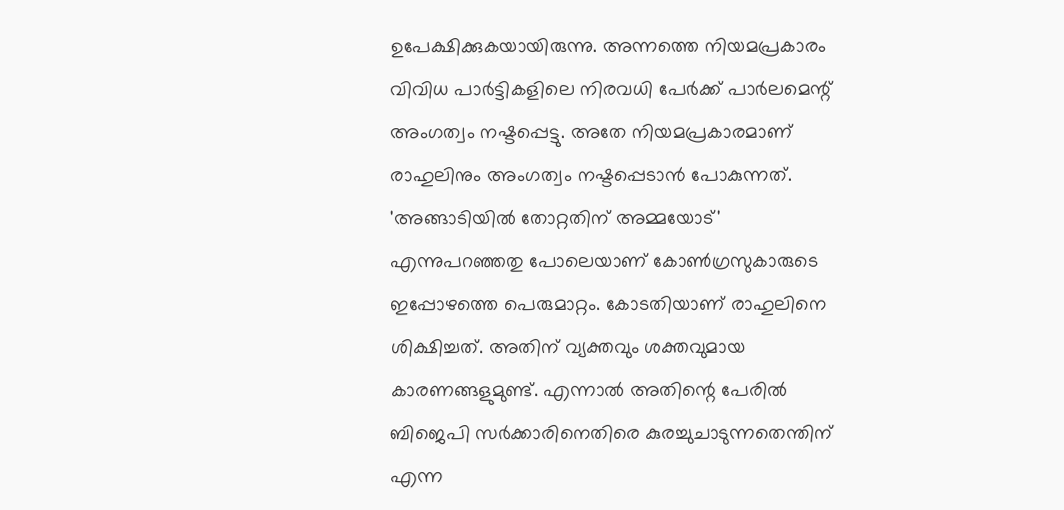ഉപേക്ഷിക്കുകയായിരുന്നു. അന്നത്തെ നിയമപ്രകാരം വിവിധ പാര്‍ട്ടികളിലെ നിരവധി പേര്‍ക്ക് പാര്‍ലമെന്റ് അംഗത്വം നഷ്ടപ്പെട്ടു. അതേ നിയമപ്രകാരമാണ് രാഹുലിനും അംഗത്വം നഷ്ടപ്പെടാന്‍ പോകുന്നത്. 'അങ്ങാടിയില്‍ തോറ്റതിന് അമ്മയോട്' എന്നുപറഞ്ഞതു പോലെയാണ് കോണ്‍ഗ്രസുകാരുടെ ഇപ്പോഴത്തെ പെരുമാറ്റം. കോടതിയാണ് രാഹുലിനെ ശിക്ഷിച്ചത്. അതിന് വ്യക്തവും ശക്തവുമായ കാരണങ്ങളുമുണ്ട്. എന്നാല്‍ അതിന്റെ പേരില്‍ ബിജെപി സര്‍ക്കാരിനെതിരെ കുരച്ചുചാടുന്നതെന്തിന് എന്ന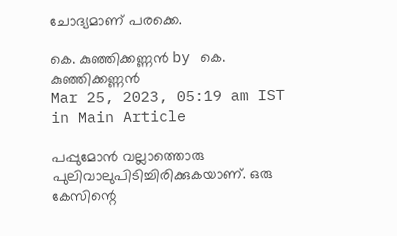ചോദ്യമാണ് പരക്കെ.

കെ. കുഞ്ഞിക്കണ്ണന്‍ by കെ. കുഞ്ഞിക്കണ്ണന്‍
Mar 25, 2023, 05:19 am IST
in Main Article

പപ്പുമോന്‍ വല്ലാത്തൊരു പുലിവാലുപിടിച്ചിരിക്കുകയാണ്. ഒരു കേസിന്റെ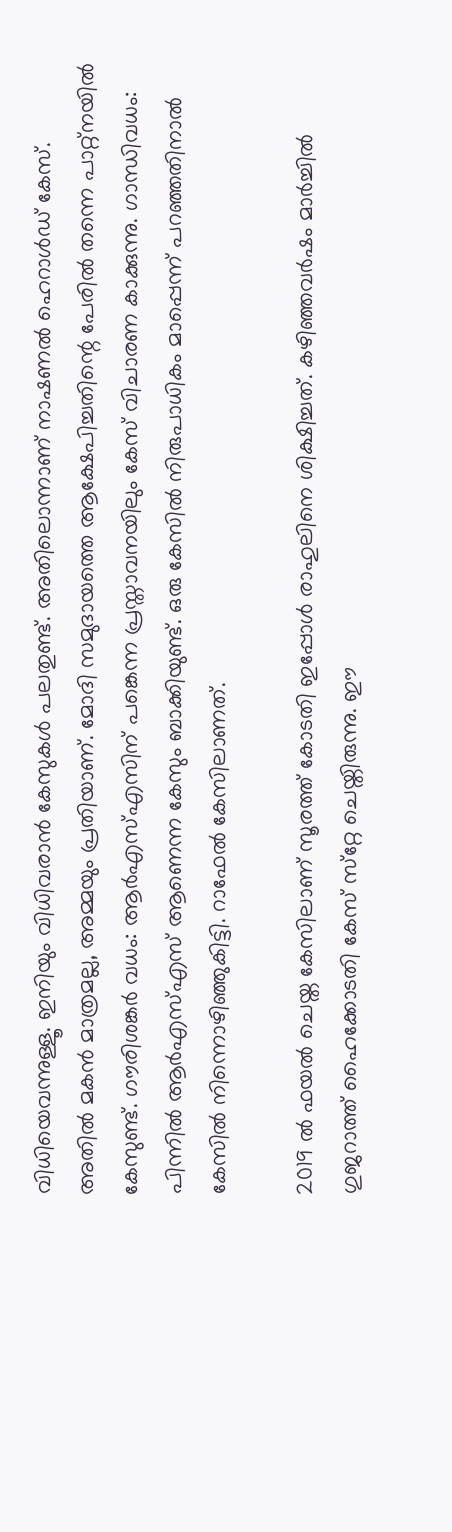വിധിയെവന്നുള്ളൂ. ഇനിയും വിധിവരാന്‍ കേസുകള്‍ പലതുണ്ട്. അതിലൊന്നാണ് നാഷണല്‍ ഹെറാള്‍ഡ് കേസ്. അതില്‍ മകന്‍ മാത്രമല്ല, അമ്മയും പ്രതിയാണ്. മോദി സമുദായത്തെ ആക്ഷേപിച്ചതിന്റെ പേരില്‍ തന്നെ പാറ്റ്‌നയില്‍ കേസുണ്ട്. ഗൗരിശങ്കര്‍ വധം: ആര്‍എസ്എസിന് പങ്കെന്ന പ്രസ്താവനയിലും കേസ് വിചാരണ കാക്കുന്നു. ഗാന്ധിവധം: പിന്നില്‍ ആര്‍എസ്എസ് ആണെന്ന കേസും ബാക്കിയുണ്ട്. ഒരു കേസില്‍ നിരുപാധികം മാപ്പെന്ന് പറഞ്ഞതിനാല്‍ കേസില്‍ നിന്നൊഴിഞ്ഞുകിട്ടി. റാഫേല്‍ കേസിലാണത്.

2019 ല്‍ ഫയല്‍ ചെയ്ത കേസിലാണ് സൂരത്ത് കോടതി ഇപ്പോള്‍ രാഹുലിനെ ശിക്ഷിച്ചത്. കഴിഞ്ഞവര്‍ഷം മാര്‍ച്ചില്‍ ഗുജറാത്ത് ഹൈക്കോടതി കേസ് സ്‌റ്റേ ചെയ്തിരുന്നു. ഈ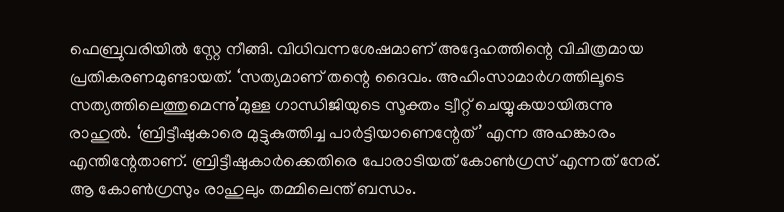ഫെബ്രുവരിയില്‍ സ്റ്റേ നീങ്ങി. വിധിവന്നശേഷമാണ് അദ്ദേഹത്തിന്റെ വിചിത്രമായ പ്രതികരണമുണ്ടായത്. ‘സത്യമാണ് തന്റെ ദൈവം. അഹിംസാമാര്‍ഗത്തിലൂടെ സത്യത്തിലെത്തുമെന്നു’മുള്ള ഗാന്ധിജിയുടെ സൂക്തം ട്വീറ്റ് ചെയ്യുകയായിരുന്നു രാഹുല്‍. ‘ബ്രിട്ടീഷുകാരെ മുട്ടുകുത്തിച്ച പാര്‍ട്ടിയാണെന്റേത്’ എന്ന അഹങ്കാരം എന്തിന്റേതാണ്. ബ്രിട്ടീഷുകാര്‍ക്കെതിരെ പോരാടിയത് കോണ്‍ഗ്രസ് എന്നത് നേര്. ആ കോണ്‍ഗ്രസും രാഹുലും തമ്മിലെന്ത് ബന്ധം.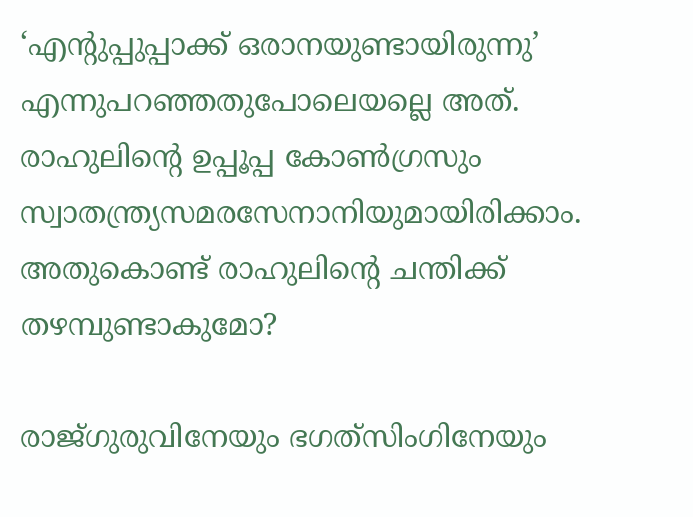‘എന്റുപ്പുപ്പാക്ക് ഒരാനയുണ്ടായിരുന്നു’ എന്നുപറഞ്ഞതുപോലെയല്ലെ അത്. രാഹുലിന്റെ ഉപ്പൂപ്പ കോണ്‍ഗ്രസും സ്വാതന്ത്ര്യസമരസേനാനിയുമായിരിക്കാം. അതുകൊണ്ട് രാഹുലിന്റെ ചന്തിക്ക് തഴമ്പുണ്ടാകുമോ?

രാജ്ഗുരുവിനേയും ഭഗത്‌സിംഗിനേയും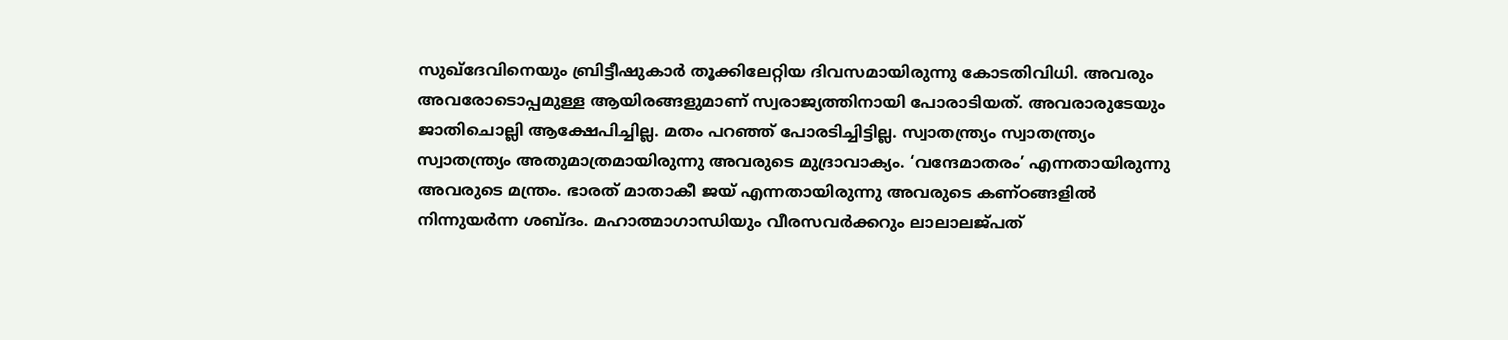സുഖ്‌ദേവിനെയും ബ്രിട്ടീഷുകാര്‍ തൂക്കിലേറ്റിയ ദിവസമായിരുന്നു കോടതിവിധി. അവരും അവരോടൊപ്പമുള്ള ആയിരങ്ങളുമാണ് സ്വരാജ്യത്തിനായി പോരാടിയത്. അവരാരുടേയും ജാതിചൊല്ലി ആക്ഷേപിച്ചില്ല. മതം പറഞ്ഞ് പോരടിച്ചിട്ടില്ല. സ്വാതന്ത്ര്യം സ്വാതന്ത്ര്യം സ്വാതന്ത്ര്യം അതുമാത്രമായിരുന്നു അവരുടെ മുദ്രാവാക്യം. ‘വന്ദേമാതരം’ എന്നതായിരുന്നു അവരുടെ മന്ത്രം. ഭാരത് മാതാകീ ജയ് എന്നതായിരുന്നു അവരുടെ കണ്ഠങ്ങളില്‍ നിന്നുയര്‍ന്ന ശബ്ദം. മഹാത്മാഗാന്ധിയും വീരസവര്‍ക്കറും ലാലാലജ്പത്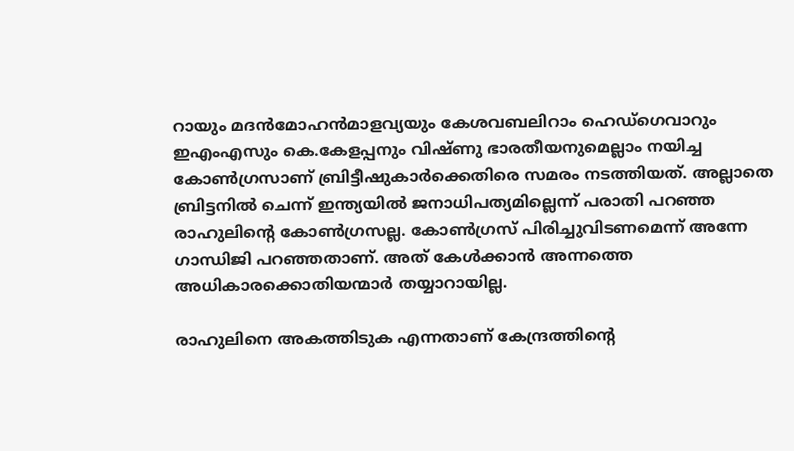റായും മദന്‍മോഹന്‍മാളവ്യയും കേശവബലിറാം ഹെഡ്‌ഗെവാറും ഇഎംഎസും കെ.കേളപ്പനും വിഷ്ണു ഭാരതീയനുമെല്ലാം നയിച്ച കോണ്‍ഗ്രസാണ് ബ്രിട്ടീഷുകാര്‍ക്കെതിരെ സമരം നടത്തിയത്. അല്ലാതെ ബ്രിട്ടനില്‍ ചെന്ന് ഇന്ത്യയില്‍ ജനാധിപത്യമില്ലെന്ന് പരാതി പറഞ്ഞ രാഹുലിന്റെ കോണ്‍ഗ്രസല്ല. കോണ്‍ഗ്രസ് പിരിച്ചുവിടണമെന്ന് അന്നേ ഗാന്ധിജി പറഞ്ഞതാണ്. അത് കേള്‍ക്കാന്‍ അന്നത്തെ അധികാരക്കൊതിയന്മാര്‍ തയ്യാറായില്ല.

രാഹുലിനെ അകത്തിടുക എന്നതാണ് കേന്ദ്രത്തിന്റെ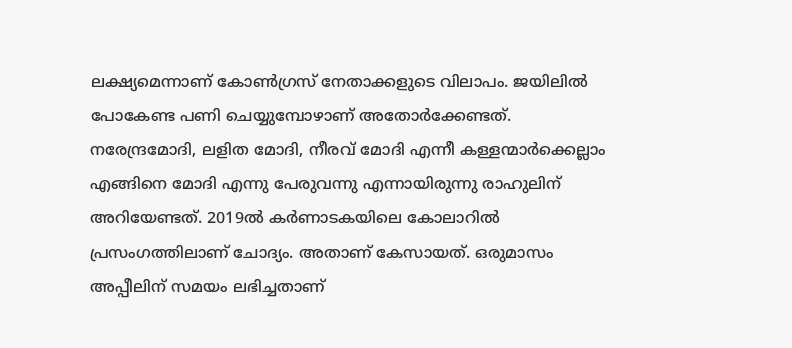ലക്ഷ്യമെന്നാണ് കോണ്‍ഗ്രസ് നേതാക്കളുടെ വിലാപം. ജയിലില്‍ പോകേണ്ട പണി ചെയ്യുമ്പോഴാണ് അതോര്‍ക്കേണ്ടത്. നരേന്ദ്രമോദി, ലളിത മോദി, നീരവ് മോദി എന്നീ കള്ളന്മാര്‍ക്കെല്ലാം എങ്ങിനെ മോദി എന്നു പേരുവന്നു എന്നായിരുന്നു രാഹുലിന് അറിയേണ്ടത്. 2019ല്‍ കര്‍ണാടകയിലെ കോലാറില്‍ പ്രസംഗത്തിലാണ് ചോദ്യം. അതാണ് കേസായത്. ഒരുമാസം അപ്പീലിന് സമയം ലഭിച്ചതാണ്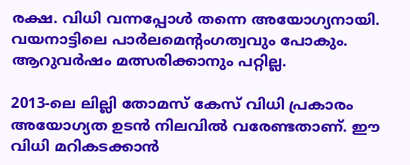രക്ഷ. വിധി വന്നപ്പോള്‍ തന്നെ അയോഗ്യനായി. വയനാട്ടിലെ പാര്‍ലമെന്റംഗത്വവും പോകും. ആറുവര്‍ഷം മത്സരിക്കാനും പറ്റില്ല.

2013-ലെ ലില്ലി തോമസ് കേസ് വിധി പ്രകാരം അയോഗ്യത ഉടന്‍ നിലവില്‍ വരേണ്ടതാണ്. ഈ വിധി മറികടക്കാന്‍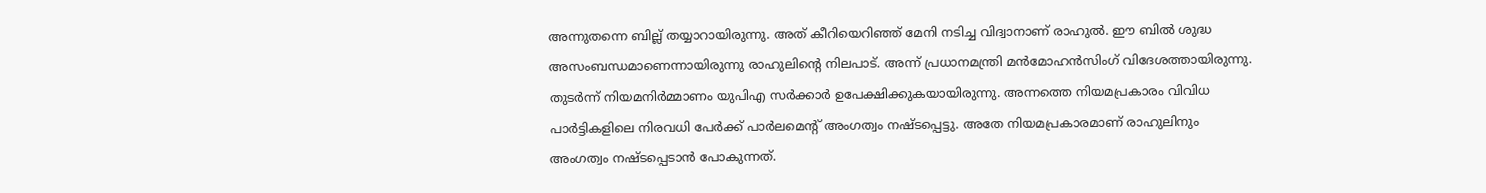അന്നുതന്നെ ബില്ല് തയ്യാറായിരുന്നു. അത് കീറിയെറിഞ്ഞ് മേനി നടിച്ച വിദ്വാനാണ് രാഹുല്‍. ഈ ബില്‍ ശുദ്ധ അസംബന്ധമാണെന്നായിരുന്നു രാഹുലിന്റെ നിലപാട്. അന്ന് പ്രധാനമന്ത്രി മന്‍മോഹന്‍സിംഗ് വിദേശത്തായിരുന്നു. തുടര്‍ന്ന് നിയമനിര്‍മ്മാണം യുപിഎ സര്‍ക്കാര്‍ ഉപേക്ഷിക്കുകയായിരുന്നു. അന്നത്തെ നിയമപ്രകാരം വിവിധ പാര്‍ട്ടികളിലെ നിരവധി പേര്‍ക്ക് പാര്‍ലമെന്റ് അംഗത്വം നഷ്ടപ്പെട്ടു. അതേ നിയമപ്രകാരമാണ് രാഹുലിനും അംഗത്വം നഷ്ടപ്പെടാന്‍ പോകുന്നത്.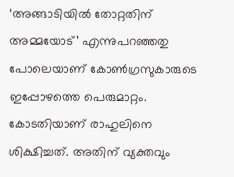‘അങ്ങാടിയില്‍ തോറ്റതിന് അമ്മയോട്’ എന്നുപറഞ്ഞതു പോലെയാണ് കോണ്‍ഗ്രസുകാരുടെ ഇപ്പോഴത്തെ പെരുമാറ്റം. കോടതിയാണ് രാഹുലിനെ ശിക്ഷിച്ചത്. അതിന് വ്യക്തവും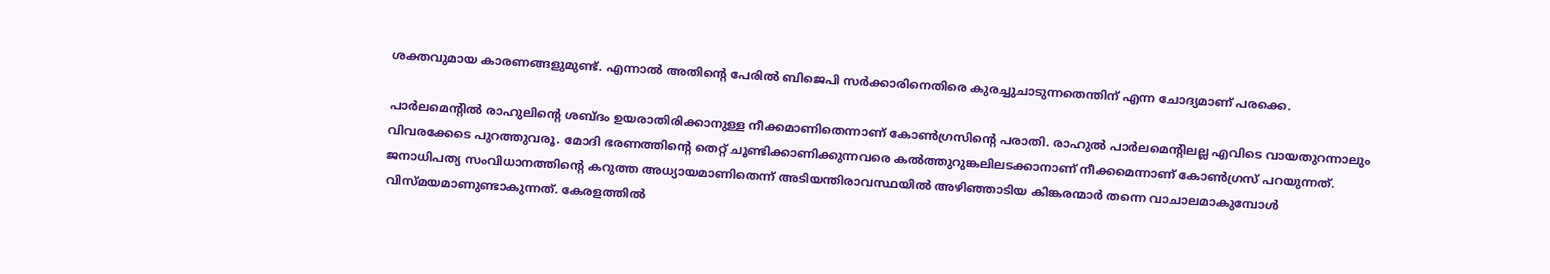ശക്തവുമായ കാരണങ്ങളുമുണ്ട്. എന്നാല്‍ അതിന്റെ പേരില്‍ ബിജെപി സര്‍ക്കാരിനെതിരെ കുരച്ചുചാടുന്നതെന്തിന് എന്ന ചോദ്യമാണ് പരക്കെ.

പാര്‍ലമെന്റില്‍ രാഹുലിന്റെ ശബ്ദം ഉയരാതിരിക്കാനുള്ള നീക്കമാണിതെന്നാണ് കോണ്‍ഗ്രസിന്റെ പരാതി. രാഹുല്‍ പാര്‍ലമെന്റിലല്ല എവിടെ വായതുറന്നാലും വിവരക്കേടെ പുറത്തുവരൂ. മോദി ഭരണത്തിന്റെ തെറ്റ് ചൂണ്ടിക്കാണിക്കുന്നവരെ കല്‍ത്തുറുങ്കലിലടക്കാനാണ് നീക്കമെന്നാണ് കോണ്‍ഗ്രസ് പറയുന്നത്. ജനാധിപത്യ സംവിധാനത്തിന്റെ കറുത്ത അധ്യായമാണിതെന്ന് അടിയന്തിരാവസ്ഥയില്‍ അഴിഞ്ഞാടിയ കിങ്കരന്മാര്‍ തന്നെ വാചാലമാകുമ്പോള്‍ വിസ്മയമാണുണ്ടാകുന്നത്. കേരളത്തില്‍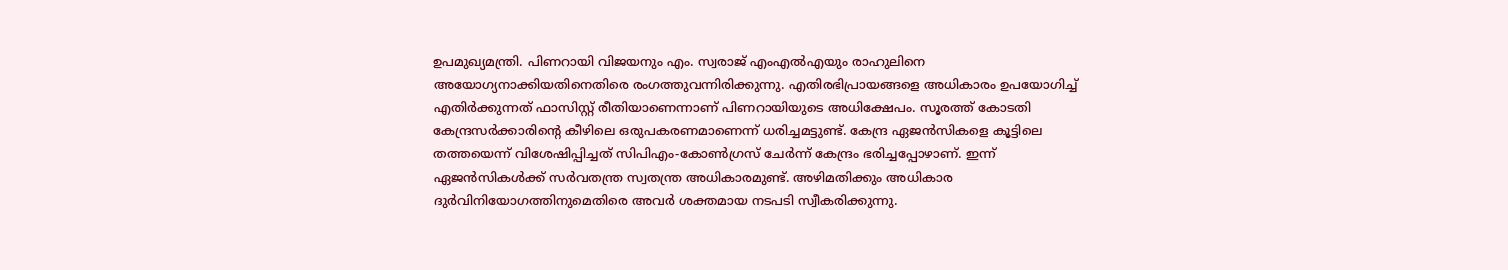ഉപമുഖ്യമന്ത്രി. പിണറായി വിജയനും എം. സ്വരാജ് എംഎല്‍എയും രാഹുലിനെ അയോഗ്യനാക്കിയതിനെതിരെ രംഗത്തുവന്നിരിക്കുന്നു. എതിരഭിപ്രായങ്ങളെ അധികാരം ഉപയോഗിച്ച് എതിര്‍ക്കുന്നത് ഫാസിസ്റ്റ് രീതിയാണെന്നാണ് പിണറായിയുടെ അധിക്ഷേപം. സൂരത്ത് കോടതി കേന്ദ്രസര്‍ക്കാരിന്റെ കീഴിലെ ഒരുപകരണമാണെന്ന് ധരിച്ചമട്ടുണ്ട്. കേന്ദ്ര ഏജന്‍സികളെ കൂട്ടിലെ തത്തയെന്ന് വിശേഷിപ്പിച്ചത് സിപിഎം-കോണ്‍ഗ്രസ് ചേര്‍ന്ന് കേന്ദ്രം ഭരിച്ചപ്പോഴാണ്. ഇന്ന് ഏജന്‍സികള്‍ക്ക് സര്‍വതന്ത്ര സ്വതന്ത്ര അധികാരമുണ്ട്. അഴിമതിക്കും അധികാര ദുര്‍വിനിയോഗത്തിനുമെതിരെ അവര്‍ ശക്തമായ നടപടി സ്വീകരിക്കുന്നു.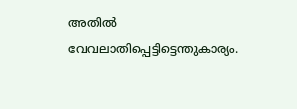അതില്‍ വേവലാതിപ്പെട്ടിട്ടെന്തുകാര്യം.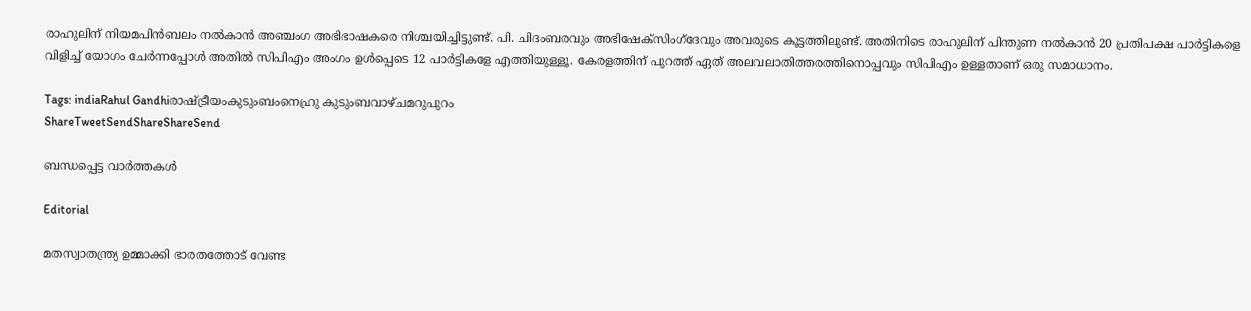രാഹുലിന് നിയമപിന്‍ബലം നല്‍കാന്‍ അഞ്ചംഗ അഭിഭാഷകരെ നിശ്ചയിച്ചിട്ടുണ്ട്. പി. ചിദംബരവും അഭിഷേക്‌സിംഗ്‌ദേവും അവരുടെ കൂട്ടത്തിലുണ്ട്. അതിനിടെ രാഹുലിന് പിന്തുണ നല്‍കാന്‍ 20 പ്രതിപക്ഷ പാര്‍ട്ടികളെ വിളിച്ച് യോഗം ചേര്‍ന്നപ്പോള്‍ അതില്‍ സിപിഎം അംഗം ഉള്‍പ്പെടെ 12 പാര്‍ട്ടികളേ എത്തിയുള്ളൂ. കേരളത്തിന് പുറത്ത് ഏത് അലവലാതിത്തരത്തിനൊപ്പവും സിപിഎം ഉള്ളതാണ് ഒരു സമാധാനം.

Tags: indiaRahul Gandhiരാഷ്ട്രീയംകുടുംബംനെഹ്രു കുടുംബവാഴ്ചമറുപുറം
ShareTweetSendShareShareSend

ബന്ധപ്പെട്ട വാര്‍ത്തകള്‍

Editorial

മതസ്വാതന്ത്ര്യ ഉമ്മാക്കി ഭാരതത്തോട് വേണ്ട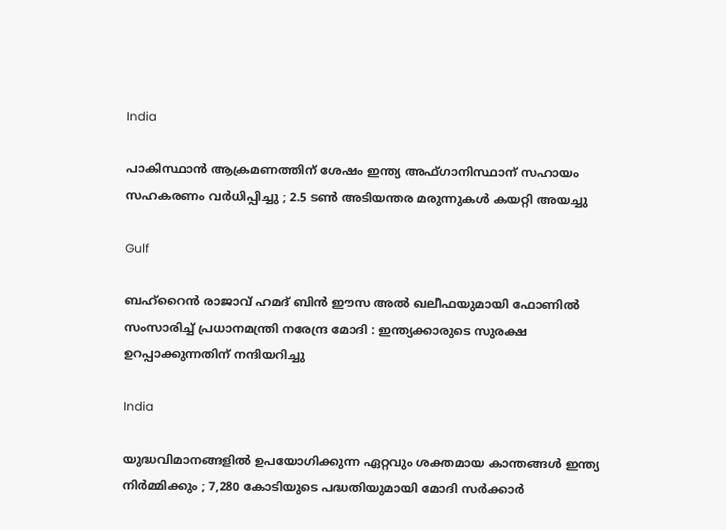India

പാകിസ്ഥാൻ ആക്രമണത്തിന് ശേഷം ഇന്ത്യ അഫ്ഗാനിസ്ഥാന് സഹായം സഹകരണം വർധിപ്പിച്ചു ; 2.5 ടൺ അടിയന്തര മരുന്നുകൾ കയറ്റി അയച്ചു

Gulf

ബഹ്‌റൈൻ രാജാവ് ഹമദ് ബിൻ ഈസ അൽ ഖലീഫയുമായി ഫോണിൽ സംസാരിച്ച് പ്രധാനമന്ത്രി നരേന്ദ്ര മോദി : ഇന്ത്യക്കാരുടെ സുരക്ഷ ഉറപ്പാക്കുന്നതിന് നന്ദിയറിച്ചു

India

യുദ്ധവിമാനങ്ങളിൽ ഉപയോഗിക്കുന്ന ഏറ്റവും ശക്തമായ കാന്തങ്ങൾ ഇന്ത്യ നിർമ്മിക്കും ; 7,280 കോടിയുടെ പദ്ധതിയുമായി മോദി സർക്കാർ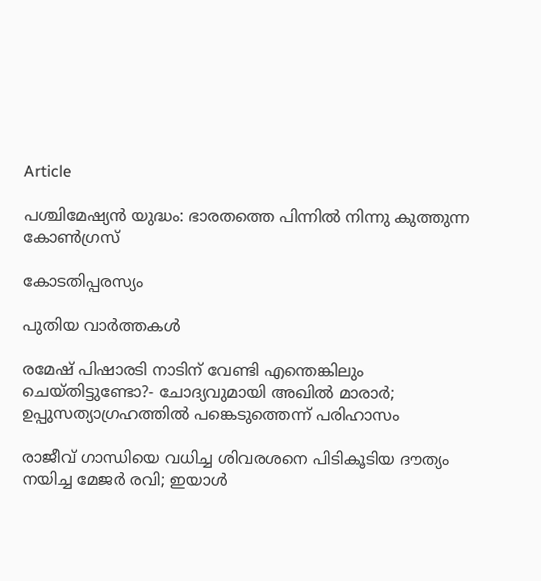Article

പശ്ചിമേഷ്യന്‍ യുദ്ധം: ഭാരതത്തെ പിന്നില്‍ നിന്നു കുത്തുന്ന കോണ്‍ഗ്രസ്

കോടതിപ്പരസ്യം

പുതിയ വാര്‍ത്തകള്‍

രമേഷ് പിഷാരടി നാടിന് വേണ്ടി എന്തെങ്കിലും ചെയ്തിട്ടുണ്ടോ?- ചോദ്യവുമായി അഖില്‍ മാരാര്‍; ഉപ്പുസത്യാഗ്രഹത്തില്‍ പങ്കെടുത്തെന്ന് പരിഹാസം

രാജീവ് ഗാന്ധിയെ വധിച്ച ശിവരശനെ പിടികൂടിയ ദൗത്യം നയിച്ച മേജർ രവി; ഇയാള്‍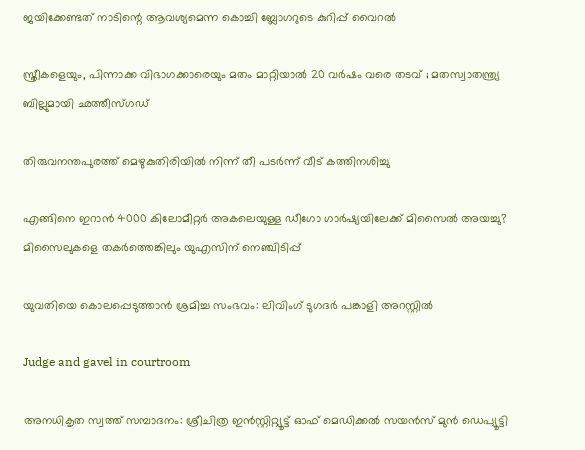ജയിക്കേണ്ടത് നാടിന്റെ ആവശ്യമെന്ന കൊച്ചി ബ്ലോഗറുടെ കുറിപ്പ് വൈറല്‍

സ്ത്രീകളെയും, പിന്നാക്ക വിഭാഗക്കാരെയും മതം മാറ്റിയാൽ 20 വർഷം വരെ തടവ് ; മതസ്വാതന്ത്ര്യ ബില്ലുമായി ഛത്തീസ്ഗഡ്

തിരുവനന്തപുരത്ത് മെഴുകുതിരിയില്‍ നിന്ന് തീ പടര്‍ന്ന് വീട് കത്തിനശിച്ചു

എങ്ങിനെ ഇറാന്‍ 4000 കിലോമീറ്റർ അകലെയുള്ള ഡീഗോ ഗാർഷ്യയിലേക്ക് മിസൈല്‍ അയച്ചു? മിസൈലുകളെ തകര്‍ത്തെങ്കിലും യുഎസിന് നെഞ്ചിടിപ്പ്

യുവതിയെ കൊലപ്പെടുത്താന്‍ ശ്രമിച്ച സംഭവം: ലിവിംഗ് ടുഗദര്‍ പങ്കാളി അറസ്റ്റില്‍

Judge and gavel in courtroom

അനധികൃത സ്വത്ത് സമ്പാദനം: ശ്രീചിത്ര ഇന്‍സ്റ്റിറ്റ്യൂട്ട് ഓഫ് മെഡിക്കല്‍ സയന്‍സ് മുന്‍ ഡെപ്യൂട്ടി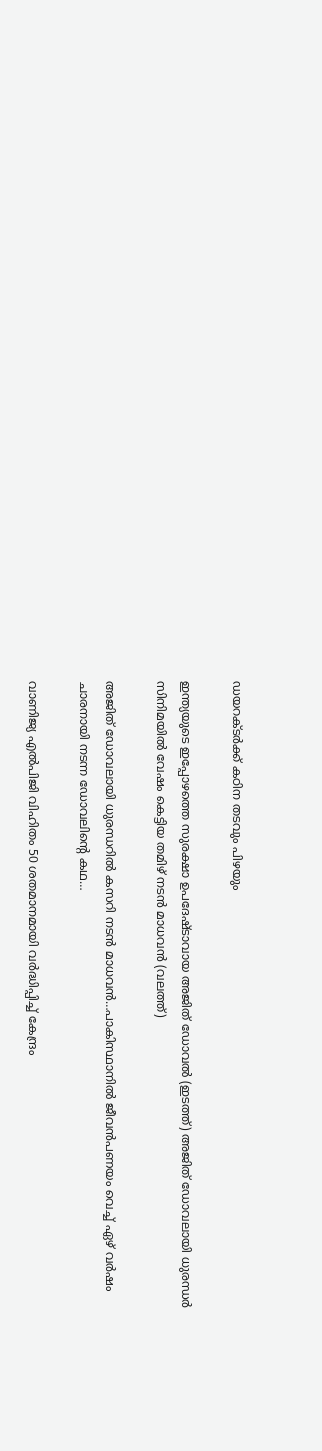ഡയറക്ടര്‍ക്ക് കഠിന തടവും പിഴയും

ഇന്ത്യയുടെ ഇപ്പോഴത്തെ സുരക്ഷാ ഉപദേഷ്ടാവായ അജിത് ഡോവല്‍ (ഇടത്ത്) അജിത് ഡോവലായി ധുരന്ധര്‍ സിനിമയില്‍ വേഷം കെട്ടിയ തമിഴ് നടന്‍ മാധവന്‍ (വലത്ത്)

അജിത് ഡോവലായി ധുരന്ധറില്‍ കസറി നടന്‍ മാധവന്‍…പാകിസ്ഥാനില്‍ ജീവന്‍പണയം വെച്ച് ഏഴ് വര്‍ഷം ചാരനായി നടന്ന ഡോവലിന്റെ കഥ…

വാണിജ്യ എല്‍പിജി വിഹിതം 50 ശതമാനമായി വര്‍ദ്ധിപ്പിച്ച് കേന്ദ്രം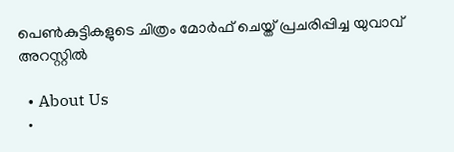പെണ്‍കുട്ടികളുടെ ചിത്രം മോര്‍ഫ് ചെയ്ത് പ്രചരിപ്പിച്ച യുവാവ് അറസ്റ്റില്‍

  • About Us
  •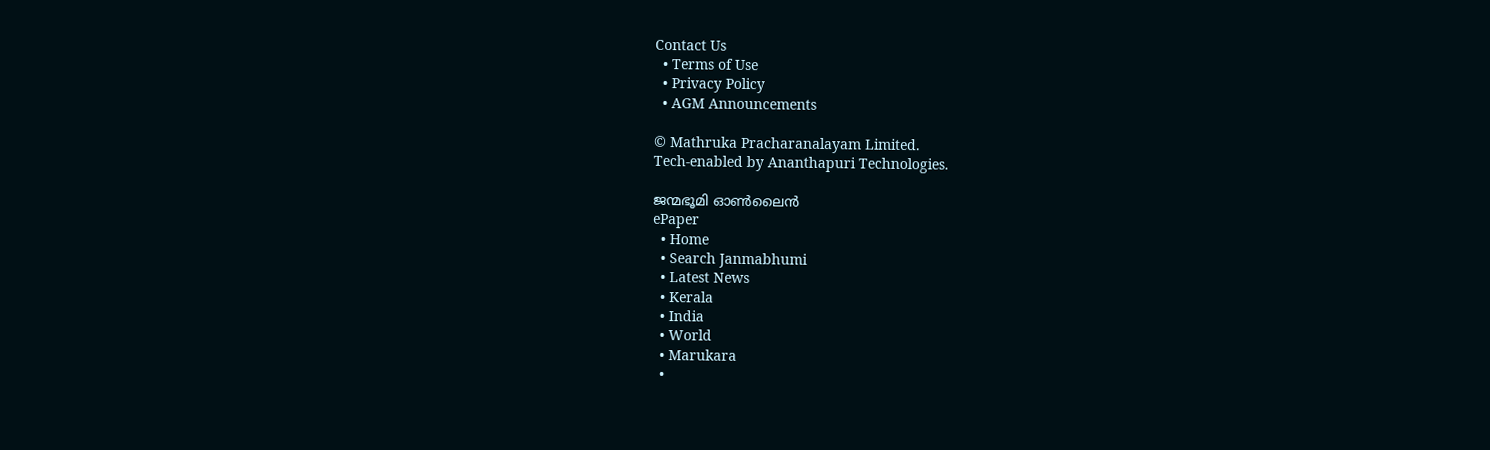Contact Us
  • Terms of Use
  • Privacy Policy
  • AGM Announcements

© Mathruka Pracharanalayam Limited.
Tech-enabled by Ananthapuri Technologies.

ജന്മഭൂമി ഓണ്‍ലൈന്‍
ePaper
  • Home
  • Search Janmabhumi
  • Latest News
  • Kerala
  • India
  • World
  • Marukara
  •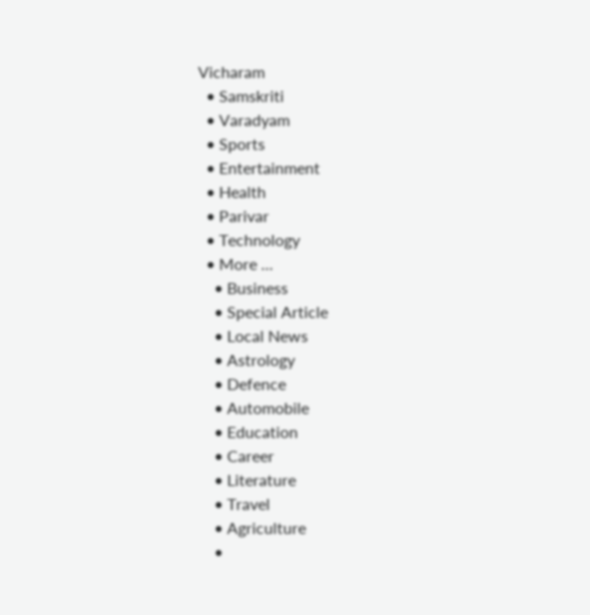Vicharam
  • Samskriti
  • Varadyam
  • Sports
  • Entertainment
  • Health
  • Parivar
  • Technology
  • More …
    • Business
    • Special Article
    • Local News
    • Astrology
    • Defence
    • Automobile
    • Education
    • Career
    • Literature
    • Travel
    • Agriculture
    •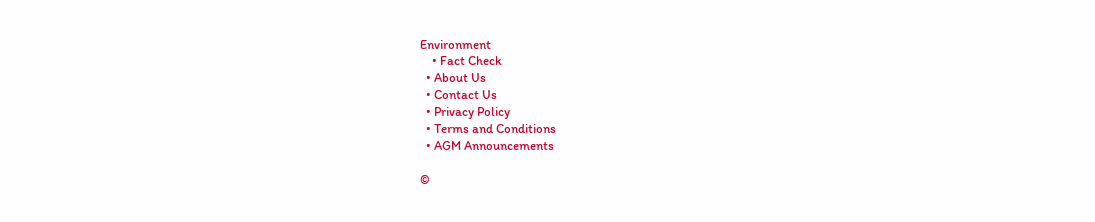Environment
    • Fact Check
  • About Us
  • Contact Us
  • Privacy Policy
  • Terms and Conditions
  • AGM Announcements

©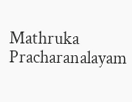Mathruka Pracharanalayam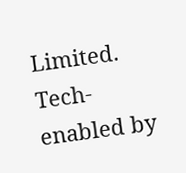Limited.
Tech-enabled by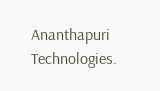Ananthapuri Technologies.